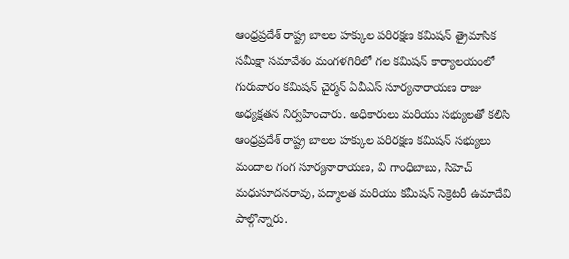ఆంధ్రప్రదేశ్ రాష్ట్ర బాలల హక్కుల పరిరక్షణ కమిషన్ త్రైమాసిక సమీక్షా సమావేశం మంగళగిరిలో గల కమిషన్ కార్యాలయంలో గురువారం కమిషన్ చైర్మన్ ఏవీఎస్ సూర్యనారాయణ రాజు అధ్యక్షతన నిర్వహించారు. అధికారులు మరియు సభ్యులతో కలిసి ఆంధ్రప్రదేశ్ రాష్ట్ర బాలల హక్కుల పరిరక్షణ కమిషన్ సభ్యులు మందాల గంగ సూర్యనారాయణ, వి గాంధిబాబు, సిహెచ్ మధుసూదనరావు, పద్మాలత మరియు కమీషన్ సెక్రెటరీ ఉమాదేవి పాల్గొన్నారు.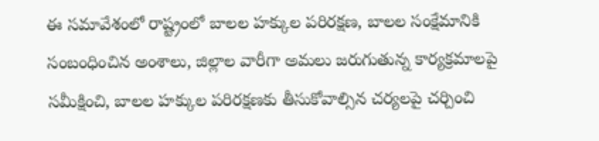ఈ సమావేశంలో రాష్ట్రంలో బాలల హక్కుల పరిరక్షణ, బాలల సంక్షేమానికి సంబంధించిన అంశాలు, జిల్లాల వారీగా అమలు జరుగుతున్న కార్యక్రమాలపై సమీక్షించి, బాలల హక్కుల పరిరక్షణకు తీసుకోవాల్సిన చర్యలపై చర్చించి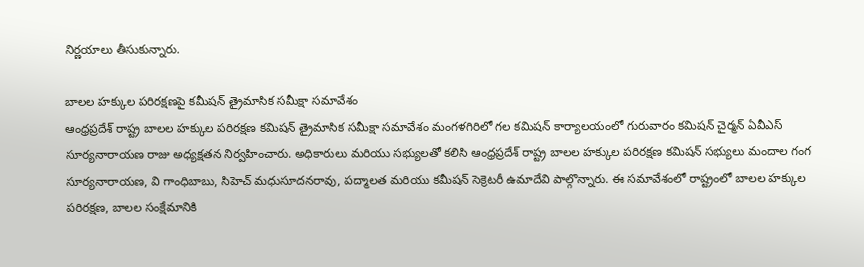నిర్ణయాలు తీసుకున్నారు.

బాలల హక్కుల పరిరక్షణపై కమీషన్ త్రైమాసిక సమీక్షా సమావేశం
ఆంధ్రప్రదేశ్ రాష్ట్ర బాలల హక్కుల పరిరక్షణ కమిషన్ త్రైమాసిక సమీక్షా సమావేశం మంగళగిరిలో గల కమిషన్ కార్యాలయంలో గురువారం కమిషన్ చైర్మన్ ఏవీఎస్ సూర్యనారాయణ రాజు అధ్యక్షతన నిర్వహించారు. అధికారులు మరియు సభ్యులతో కలిసి ఆంధ్రప్రదేశ్ రాష్ట్ర బాలల హక్కుల పరిరక్షణ కమిషన్ సభ్యులు మందాల గంగ సూర్యనారాయణ, వి గాంధిబాబు, సిహెచ్ మధుసూదనరావు, పద్మాలత మరియు కమీషన్ సెక్రెటరీ ఉమాదేవి పాల్గొన్నారు. ఈ సమావేశంలో రాష్ట్రంలో బాలల హక్కుల పరిరక్షణ, బాలల సంక్షేమానికి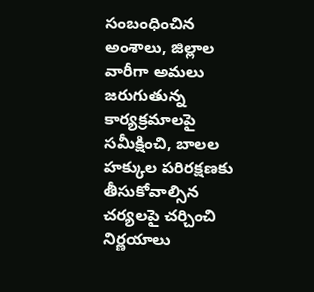సంబంధించిన అంశాలు, జిల్లాల వారీగా అమలు జరుగుతున్న కార్యక్రమాలపై సమీక్షించి, బాలల హక్కుల పరిరక్షణకు తీసుకోవాల్సిన చర్యలపై చర్చించి నిర్ణయాలు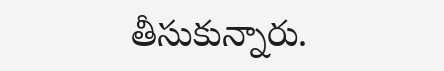తీసుకున్నారు.